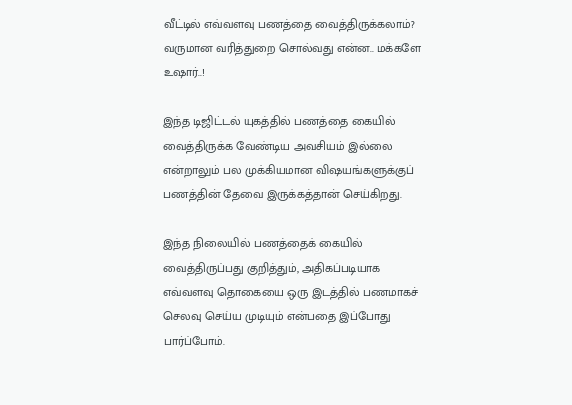வீட்டில் எவ்வளவு பணத்தை வைத்திருக்கலாம்? வருமான வரித்துறை சொல்வது என்ன.. மக்களே உஷார்..!

இந்த டிஜிட்டல் யுகத்தில் பணத்தை கையில் வைத்திருக்க வேண்டிய அவசியம் இல்லை என்றாலும் பல முக்கியமான விஷயங்களுக்குப் பணத்தின் தேவை இருக்கத்தான் செய்கிறது.

இந்த நிலையில் பணத்தைக் கையில் வைத்திருப்பது குறித்தும், அதிகப்படியாக எவ்வளவு தொகையை ஒரு இடத்தில் பணமாகச் செலவு செய்ய முடியும் என்பதை இப்போது பார்ப்போம்.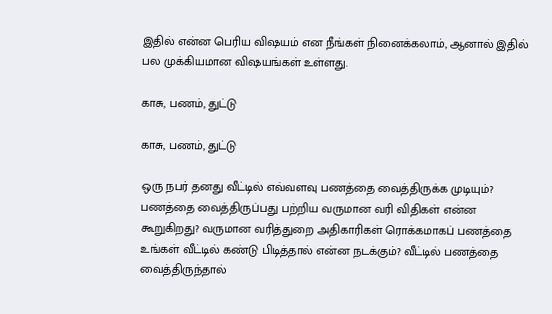இதில் என்ன பெரிய விஷயம் என நீங்கள் நினைக்கலாம், ஆனால் இதில் பல முக்கியமான விஷயங்கள் உள்ளது.

காசு, பணம், துட்டு

காசு, பணம், துட்டு

ஒரு நபர் தனது வீட்டில் எவ்வளவு பணத்தை வைத்திருக்க முடியும்? பணத்தை வைத்திருப்பது பற்றிய வருமான வரி விதிகள் என்ன கூறுகிறது? வருமான வரித்துறை அதிகாரிகள் ரொக்கமாகப் பணத்தை உங்கள் வீட்டில் கண்டு பிடித்தால் என்ன நடக்கும்? வீட்டில் பணத்தை வைத்திருந்தால்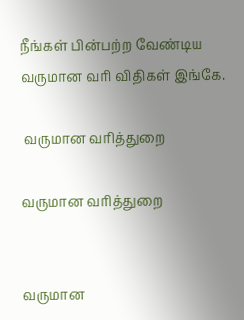நீங்கள் பின்பற்ற வேண்டிய வருமான வரி விதிகள் இங்கே.

 வருமான வரித்துறை

வருமான வரித்துறை


வருமான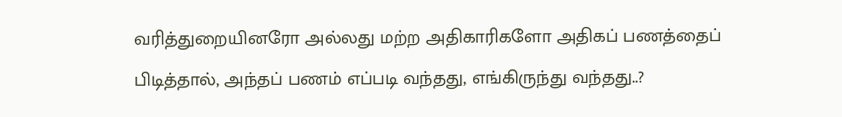வரித்துறையினரோ அல்லது மற்ற அதிகாரிகளோ அதிகப் பணத்தைப் பிடித்தால், அந்தப் பணம் எப்படி வந்தது, எங்கிருந்து வந்தது..?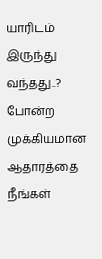யாரிடம் இருந்து வந்தது..? போன்ற முக்கியமான ஆதாரத்தை நீங்கள்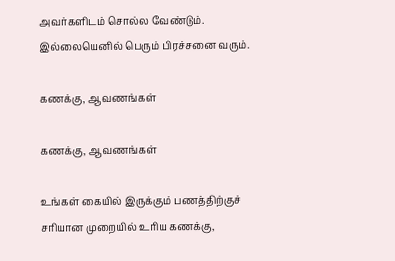அவர்களிடம் சொல்ல வேண்டும். இல்லையெனில் பெரும் பிரச்சனை வரும்.

கணக்கு, ஆவணங்கள்

கணக்கு, ஆவணங்கள்

உங்கள் கையில் இருக்கும் பணத்திற்குச் சரியான முறையில் உரிய கணக்கு,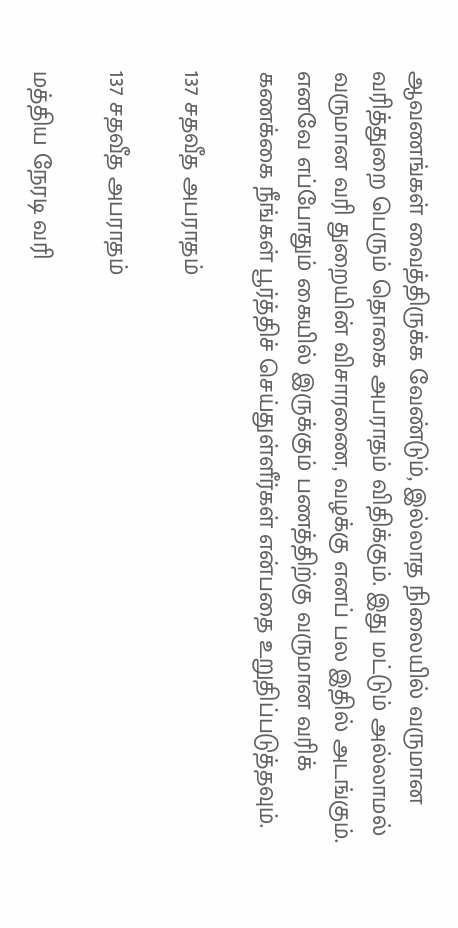ஆவணங்கள் வைத்திருக்க வேண்டும், இல்லாத நிலையில் வருமான வரித்துறை பெரும் தொகை அபராதம் விதிக்கும். இது மட்டும் அல்லாமல் வருமான வரி துறையின் விசாரணை, வழக்கு எனப் பல இதில் அடங்கும். எனவே எப்போதும் கையில் இருக்கும் பணத்திற்கு வருமான வரிக் கணக்கை நீங்கள் பூர்த்திச் செய்துள்ளீர்கள் என்பதை உறுதிப்படுத்தவும்.

137 சதவீத அபராதம்

137 சதவீத அபராதம்

மத்திய நேரடி வரி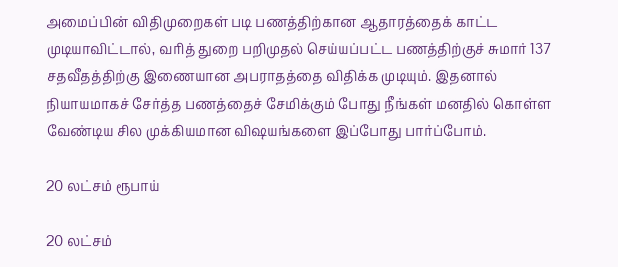அமைப்பின் விதிமுறைகள் படி பணத்திற்கான ஆதாரத்தைக் காட்ட முடியாவிட்டால், வரித் துறை பறிமுதல் செய்யப்பட்ட பணத்திற்குச் சுமார் 137 சதவீதத்திற்கு இணையான அபராதத்தை விதிக்க முடியும். இதனால் நியாயமாகச் சேர்த்த பணத்தைச் சேமிக்கும் போது நீங்கள் மனதில் கொள்ள வேண்டிய சில முக்கியமான விஷயங்களை இப்போது பார்ப்போம்.

20 லட்சம் ரூபாய்

20 லட்சம்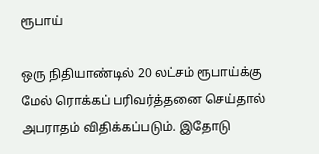ரூபாய்

ஒரு நிதியாண்டில் 20 லட்சம் ரூபாய்க்கு மேல் ரொக்கப் பரிவர்த்தனை செய்தால் அபராதம் விதிக்கப்படும். இதோடு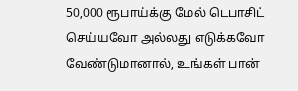50,000 ரூபாய்க்கு மேல் டெபாசிட் செய்யவோ அல்லது எடுக்கவோ வேண்டுமானால், உங்கள் பான்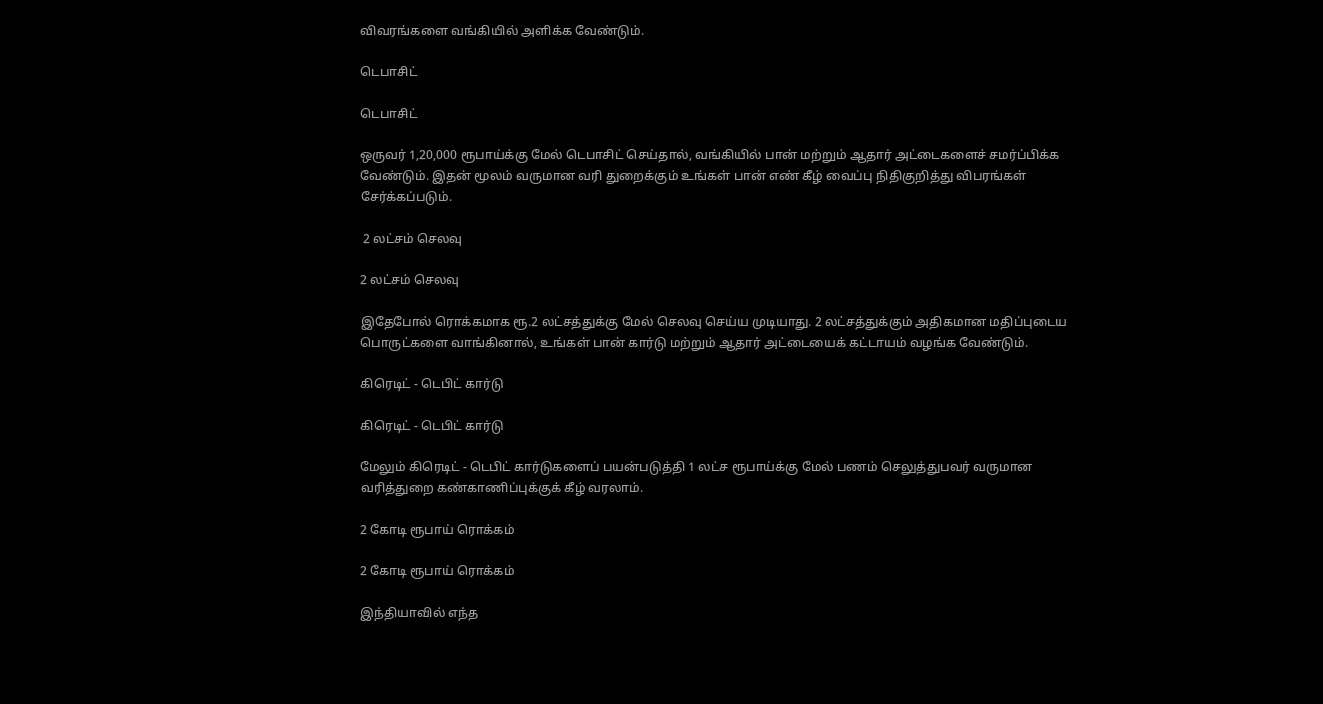விவரங்களை வங்கியில் அளிக்க வேண்டும்.

டெபாசிட்

டெபாசிட்

ஒருவர் 1,20,000 ரூபாய்க்கு மேல் டெபாசிட் செய்தால், வங்கியில் பான் மற்றும் ஆதார் அட்டைகளைச் சமர்ப்பிக்க வேண்டும். இதன் மூலம் வருமான வரி துறைக்கும் உங்கள் பான் எண் கீழ் வைப்பு நிதிகுறித்து விபரங்கள் சேர்க்கப்படும்.

 2 லட்சம் செலவு

2 லட்சம் செலவு

இதேபோல் ரொக்கமாக ரூ.2 லட்சத்துக்கு மேல் செலவு செய்ய முடியாது. 2 லட்சத்துக்கும் அதிகமான மதிப்புடைய பொருட்களை வாங்கினால், உங்கள் பான் கார்டு மற்றும் ஆதார் அட்டையைக் கட்டாயம் வழங்க வேண்டும்.

கிரெடிட் - டெபிட் கார்டு

கிரெடிட் - டெபிட் கார்டு

மேலும் கிரெடிட் - டெபிட் கார்டுகளைப் பயன்படுத்தி 1 லட்ச ரூபாய்க்கு மேல் பணம் செலுத்துபவர் வருமான வரித்துறை கண்காணிப்புக்குக் கீழ் வரலாம்.

2 கோடி ரூபாய் ரொக்கம்

2 கோடி ரூபாய் ரொக்கம்

இந்தியாவில் எந்த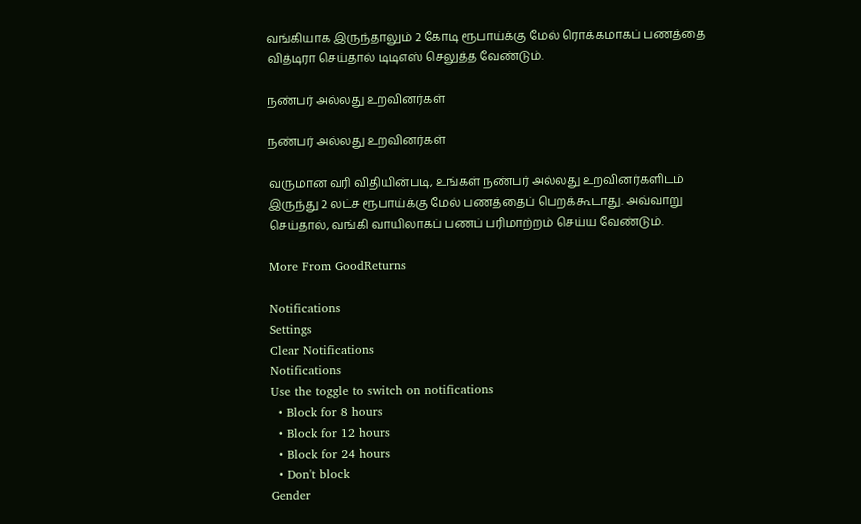வங்கியாக இருந்தாலும் 2 கோடி ரூபாய்க்கு மேல் ரொக்கமாகப் பணத்தை வித்டிரா செய்தால் டிடிஎஸ் செலுத்த வேண்டும்.

நண்பர் அல்லது உறவினர்கள்

நண்பர் அல்லது உறவினர்கள்

வருமான வரி விதியின்படி, உங்கள் நண்பர் அல்லது உறவினர்களிடம் இருந்து 2 லட்ச ரூபாய்க்கு மேல் பணத்தைப் பெறக்கூடாது. அவ்வாறு செய்தால், வங்கி வாயிலாகப் பணப் பரிமாற்றம் செய்ய வேண்டும்.

More From GoodReturns

Notifications
Settings
Clear Notifications
Notifications
Use the toggle to switch on notifications
  • Block for 8 hours
  • Block for 12 hours
  • Block for 24 hours
  • Don't block
Gender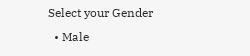Select your Gender
  • Male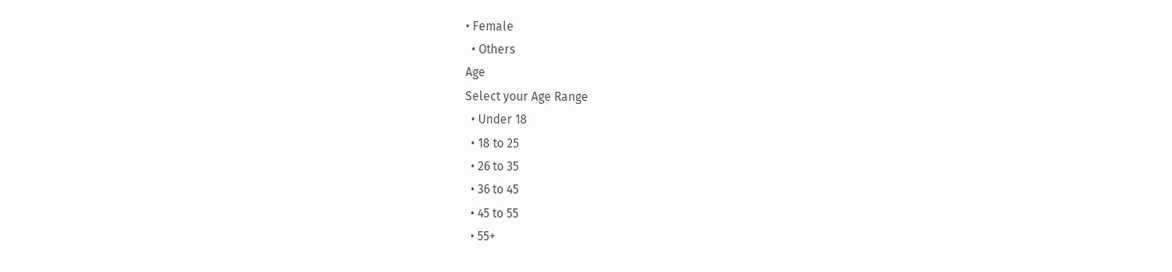• Female
  • Others
Age
Select your Age Range
  • Under 18
  • 18 to 25
  • 26 to 35
  • 36 to 45
  • 45 to 55
  • 55+